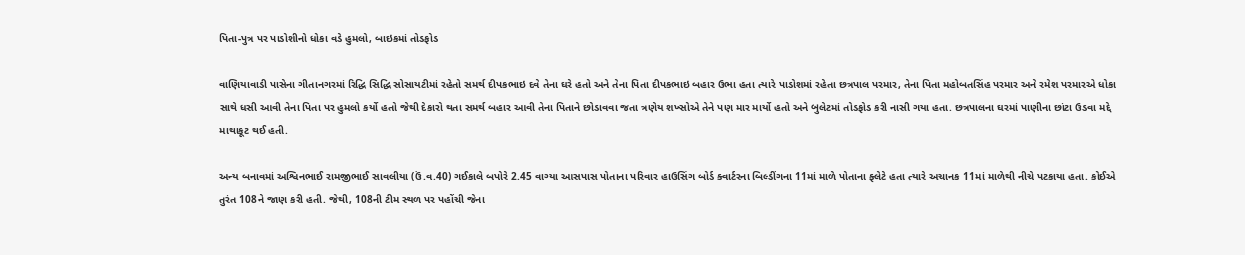પિતા-પુત્ર પર પાડોશીનો ધોકા વડે હુમલો, બાઇકમાં તોડફોડ

વાણિયાવાડી પાસેના ગીતાનગરમાં રિદ્ધિ સિદ્ધિ સોસાયટીમાં રહેતો સમર્થ દીપકભાઇ દવે તેના ઘરે હતો અને તેના પિતા દીપકભાઇ બહાર ઉભા હતા ત્યારે પાડોશમાં રહેતા છત્રપાલ પરમાર, તેના પિતા મહોબતસિંહ પરમાર અને રમેશ પરમારએ ધોકા સાથે ધસી આવી તેના પિતા પર હુમલો કર્યો હતો જેથી દેકારો થતા સમર્થ બહાર આવી તેના પિતાને છોડાવવા જતા ત્રણેય શખ્સોએ તેને પણ માર માર્યો હતો અને બુલેટમાં તોડફોડ કરી નાસી ગયા હતા. છત્રપાલના ઘરમાં પાણીના છાંટા ઉડવા મદ્દે માથાકૂટ થઈ હતી.

અન્ય બનાવમાં અશ્વિનભાઈ રામજીભાઈ સાવલીયા (ઉં.વ.40) ગઈકાલે બપોરે 2.45 વાગ્યા આસપાસ પોતાના પરિવાર હાઉસિંગ બોર્ડ ક્વાર્ટરના બિલ્ડીંગના 11માં માળે પોતાના ફ્લેટે હતા ત્યારે અચાનક 11માં માળેથી નીચે પટકાયા હતા. કોઈએ તુરંત 108ને જાણ કરી હતી. જેથી, 108ની ટીમ સ્થળ પર પહોંચી જેના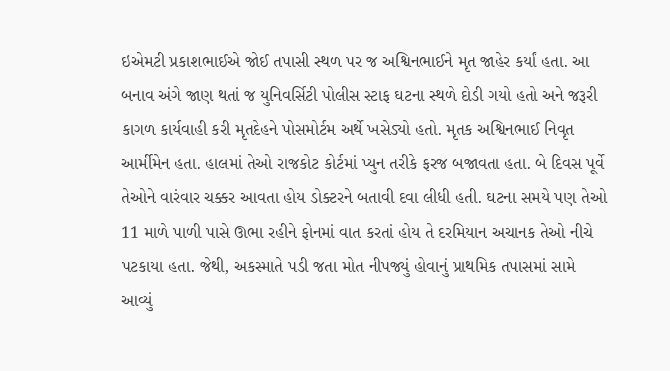ઇએમટી પ્રકાશભાઈએ જોઈ તપાસી સ્થળ પર જ અશ્વિનભાઈને મૃત જાહેર કર્યાં હતા. આ બનાવ અંગે જાણ થતાં જ યુનિવર્સિટી પોલીસ સ્ટાફ ઘટના સ્થળે દોડી ગયો હતો અને જરૂરી કાગળ કાર્યવાહી કરી મૃતદેહને પોસમોર્ટમ અર્થે ખસેડ્યો હતો. મૃતક અશ્વિનભાઈ નિવૃત આર્મીમેન હતા. હાલમાં તેઓ રાજકોટ કોર્ટમાં પ્યુન તરીકે ફરજ બજાવતા હતા. બે દિવસ પૂર્વે તેઓને વારંવાર ચક્કર આવતા હોય ડોક્ટરને બતાવી દવા લીધી હતી. ઘટના સમયે પણ તેઓ 11 માળે પાળી પાસે ઊભા રહીને ફોનમાં વાત કરતાં હોય તે દરમિયાન અચાનક તેઓ નીચે પટકાયા હતા. જેથી, અકસ્માતે પડી જતા મોત નીપજ્યું હોવાનું પ્રાથમિક તપાસમાં સામે આવ્યું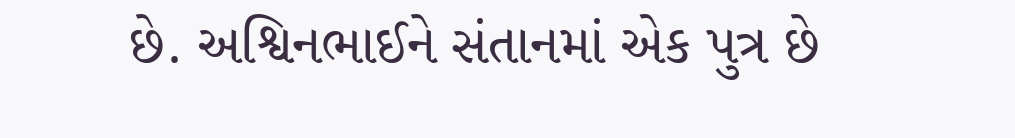છે. અશ્વિનભાઈને સંતાનમાં એક પુત્ર છે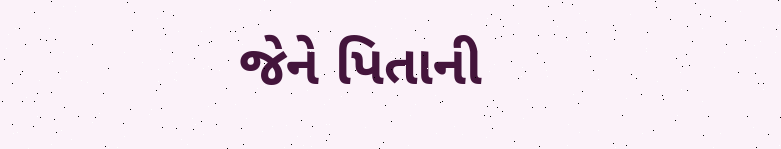જેને પિતાની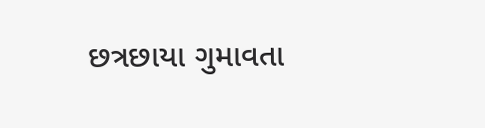છત્રછાયા ગુમાવતા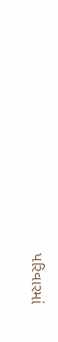પરિવારમાં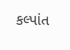કલ્પાંત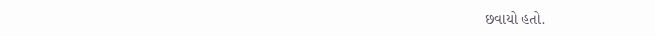છવાયો હતો.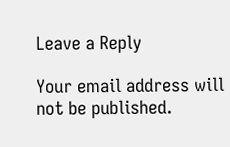Leave a Reply

Your email address will not be published.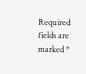Required fields are marked *